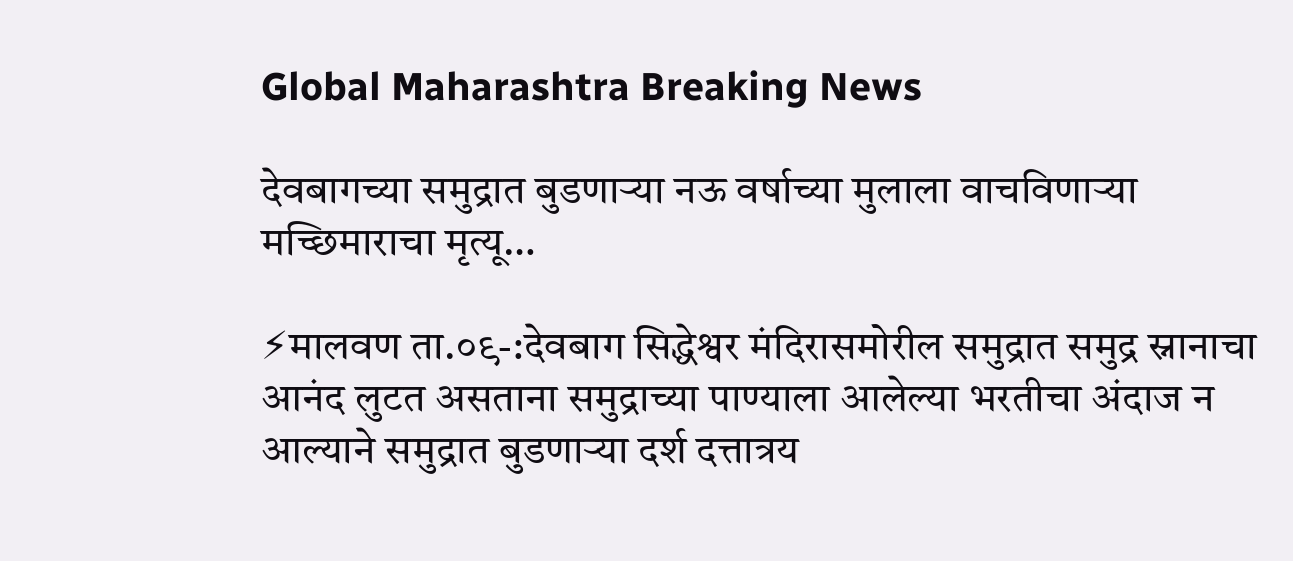Global Maharashtra Breaking News

देवबागच्या समुद्रात बुडणाऱ्या नऊ वर्षाच्या मुलाला वाचविणाऱ्या मच्छिमाराचा मृत्यू…

⚡मालवण ता.०९-:देवबाग सिद्धेश्वर मंदिरासमोरील समुद्रात समुद्र स्नानाचा आनंद लुटत असताना समुद्राच्या पाण्याला आलेल्या भरतीचा अंदाज न आल्याने समुद्रात बुडणाऱ्या दर्श दत्तात्रय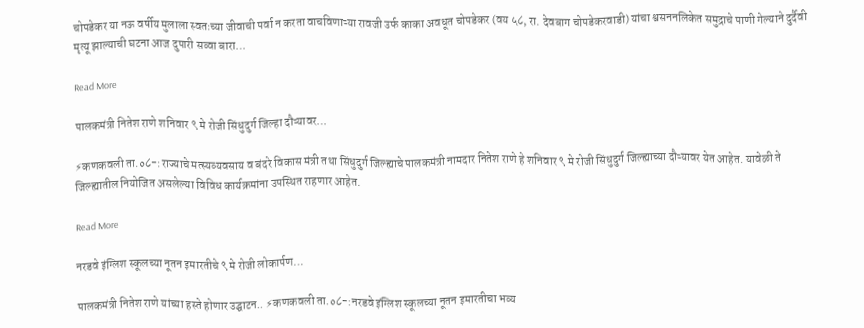चोपडेकर या नऊ वर्षीय मुलाला स्वतःच्या जीवाची पर्वा न करता वाचविणाऱ्या रावजी उर्फ काका अवधूत चोपडेकर (वय ५८, रा. देवबाग चोपडेकरवाडी) यांचा श्वसननलिकेत समुद्राचे पाणी गेल्याने दुर्दैवी मृत्यू झाल्याची घटना आज दुपारी सव्वा बारा…

Read More

पालकमंत्री नितेश राणे शनिवार ९ मे रोजी सिंधुदुर्ग जिल्हा दौऱ्यावर…

⚡कणकवली ता.०८-:राज्याचे मत्स्यव्यवसाय व बंदरे विकास मंत्री तथा सिंधुदुर्ग जिल्ह्याचे पालकमंत्री नामदार नितेश राणे हे शनिवार ९ मे रोजी सिंधुदुर्ग जिल्ह्याच्या दौऱ्यावर येत आहेत. यावेळी ते जिल्ह्यातील नियोजित असलेल्या विविध कार्यक्रमांना उपस्थित राहणार आहेत.

Read More

नरडवे इंग्लिश स्कूलच्या नूतन इमारतीचे ९ मे रोजी लोकार्पण…

पालकमंत्री नितेश राणे यांच्या हस्ते होणार उद्घाटन.. ⚡कणकवली ता.०८-:नरडवे इंग्लिश स्कूलच्या नूतन इमारतीचा भव्य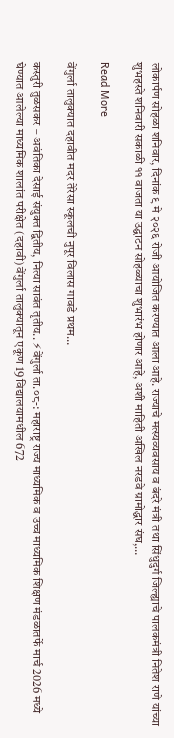लोकार्पण सोहळा शनिवार, दिनांक ९ मे २०२६ रोजी आयोजित करण्यात आला आहे. राज्याचे मत्स्यव्यवसाय व बंदरे मंत्री तथा सिंधुदुर्ग जिल्ह्याचे पालकमंत्री नितेश राणे यांच्या शुभहस्ते शनिवारी सकाळी ११ वाजता या उद्घाटन सोहळ्याचा शुभारंभ होणार आहे, अशी माहिती अखिल नरडवे ग्रामोद्धार संघ,…

Read More

वेंगुर्ला तालुक्यात दहावीत मदर तेरेसा स्कूलची नुपूर विलास गावडे प्रथम…

कस्तुरी तुळसकर – अवंतिका देसाई संयुक्त द्वितीय, नित्या सावंत तृतीय.. ⚡वेंगुर्ला ता.०८-: महाराष्ट्र राज्य माध्यमिक व उच्च माध्यमिक शिक्षण मंडळातर्फे मार्च 2026 मध्ये घेण्यात आलेल्या माध्यमिक शालांत परीक्षेत (दहावी) वेंगुर्ला तालुक्यातून एकूण 19 विद्यालयामधील 672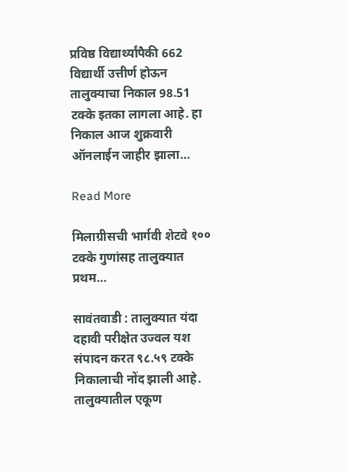प्रविष्ठ विद्यार्थ्यांपैकी 662 विद्यार्थी उत्तीर्ण होऊन तालुक्याचा निकाल 98.51 टक्के इतका लागला आहे. हा निकाल आज शुक्रवारी ऑनलाईन जाहीर झाला…

Read More

मिलाग्रीसची भार्गवी शेटवे १०० टक्के गुणांसह तालुक्यात प्रथम…

सावंतवाडी : तालुक्यात यंदा दहावी परीक्षेत उज्वल यश संपादन करत ९८.५९ टक्के निकालाची नोंद झाली आहे. तालुक्यातील एकूण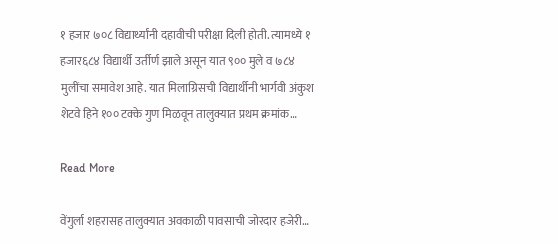१ हजार ७०८ विद्यार्थ्यांनी दहावीची परीक्षा दिली होती. त्यामध्ये १ हजार६८४ विद्यार्थी उर्तीर्ण झाले असून यात ९०० मुले व ७८४ मुलींचा समावेश आहे. यात मिलाग्रिसची विद्यार्थीनी भार्गवी अंकुश शेटवे हिने १०० टक्के गुण मिळवून तालुक्यात प्रथम क्रमांक…

Read More

वेंगुर्ला शहरासह तालुक्यात अवकाळी पावसाची जोरदार हजेरी…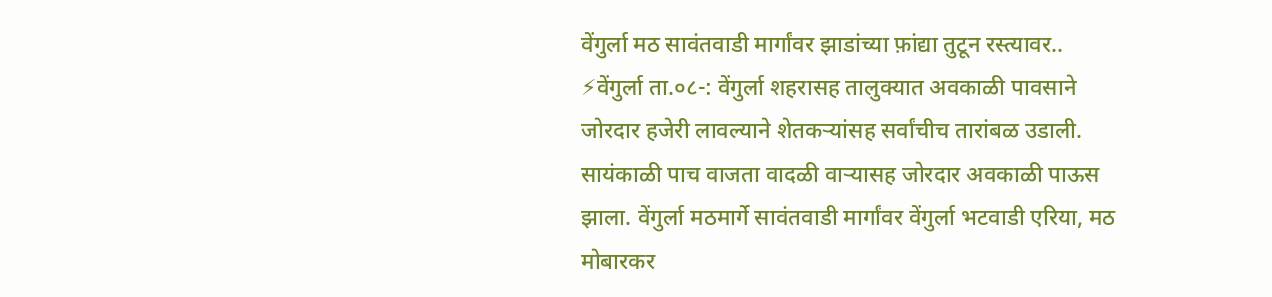वेंगुर्ला मठ सावंतवाडी मार्गांवर झाडांच्या फ़ांद्या तुटून रस्त्यावर.. ⚡वेंगुर्ला ता.०८-: वेंगुर्ला शहरासह तालुक्यात अवकाळी पावसाने जोरदार हजेरी लावल्याने शेतकऱ्यांसह सर्वांचीच तारांबळ उडाली. सायंकाळी पाच वाजता वादळी वाऱ्यासह जोरदार अवकाळी पाऊस झाला. वेंगुर्ला मठमार्गे सावंतवाडी मार्गांवर वेंगुर्ला भटवाडी एरिया, मठ मोबारकर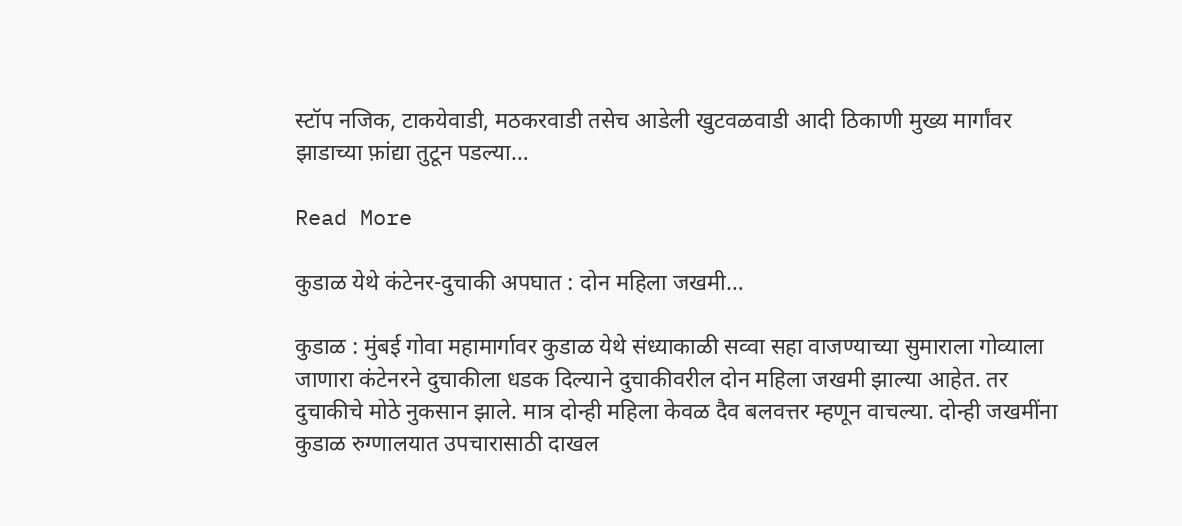स्टॉप नजिक, टाकयेवाडी, मठकरवाडी तसेच आडेली खुटवळवाडी आदी ठिकाणी मुख्य मार्गांवर झाडाच्या फ़ांद्या तुटून पडल्या…

Read More

कुडाळ येथे कंटेनर-दुचाकी अपघात : दोन महिला जखमी…

कुडाळ : मुंबई गोवा महामार्गावर कुडाळ येथे संध्याकाळी सव्वा सहा वाजण्याच्या सुमाराला गोव्याला जाणारा कंटेनरने दुचाकीला धडक दिल्याने दुचाकीवरील दोन महिला जखमी झाल्या आहेत. तर दुचाकीचे मोठे नुकसान झाले. मात्र दोन्ही महिला केवळ दैव बलवत्तर म्हणून वाचल्या. दोन्ही जखमींना कुडाळ रुग्णालयात उपचारासाठी दाखल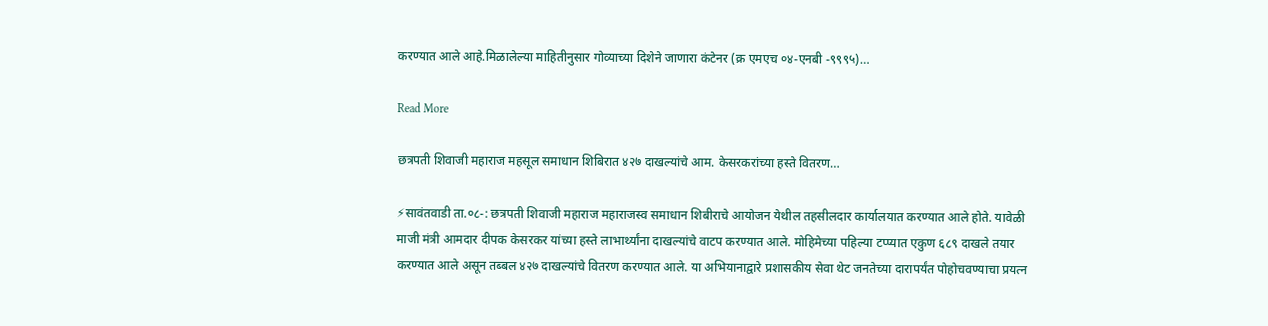करण्यात आले आहे.मिळालेल्या माहितीनुसार गोव्याच्या दिशेने जाणारा कंटेनर (क्र एमएच ०४-एनबी -९९९५)…

Read More

छत्रपती शिवाजी महाराज महसूल समाधान शिबिरात ४२७ दाखल्यांचे आम. केसरकरांच्या हस्ते वितरण…

⚡सावंतवाडी ता.०८-: छत्रपती शिवाजी महाराज महाराजस्व समाधान शिबीराचे आयोजन येथील तहसीलदार कार्यालयात करण्यात आले होते. यावेळी माजी मंत्री आमदार दीपक केसरकर यांच्या हस्ते लाभार्थ्यांना दाखल्यांचे वाटप करण्यात आले. मोहिमेच्या पहिल्या टप्प्यात एकुण ६८९ दाखले तयार करण्यात आले असून तब्बल ४२७ दाखल्यांचे वितरण करण्यात आले. या अभियानाद्वारे प्रशासकीय सेवा थेट जनतेच्या दारापर्यंत पोहोचवण्याचा प्रयत्न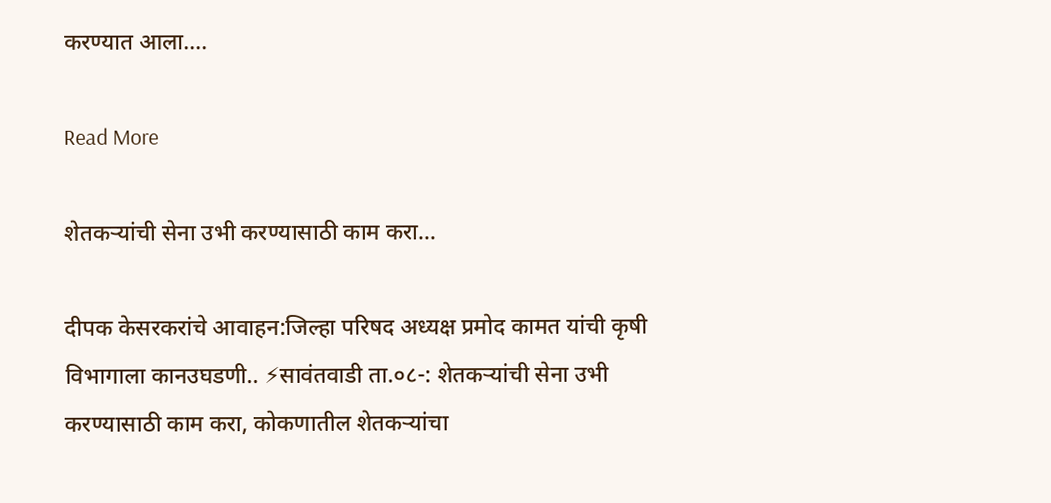करण्यात आला….

Read More

शेतकऱ्यांची सेना उभी करण्यासाठी काम करा…

दीपक केसरकरांचे आवाहन:जिल्हा परिषद अध्यक्ष प्रमोद कामत यांची कृषी विभागाला कानउघडणी.. ⚡सावंतवाडी ता.०८-: शेतकऱ्यांची सेना उभी करण्यासाठी काम करा, कोकणातील शेतकऱ्यांचा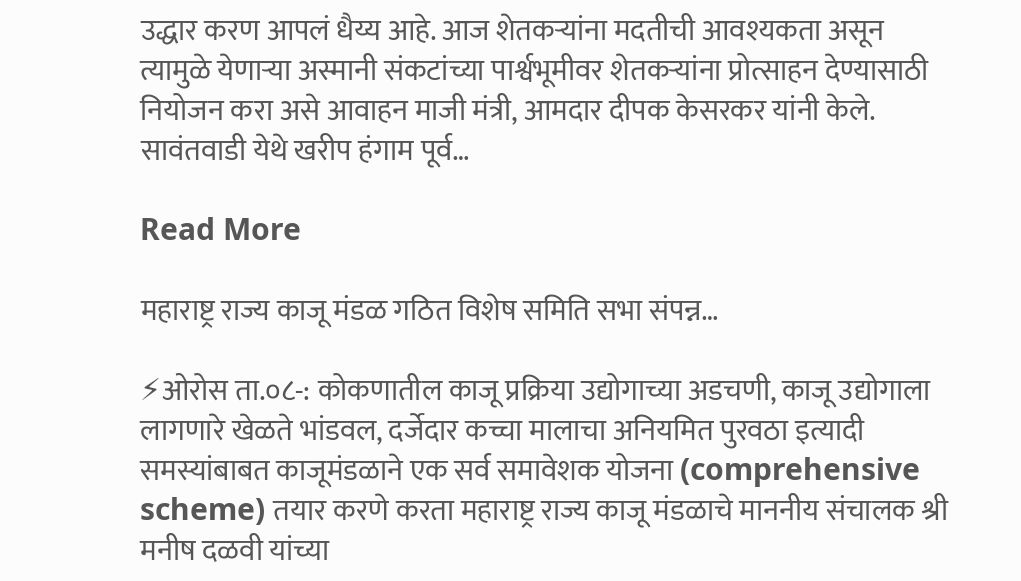उद्धार करण आपलं धैय्य आहे. आज शेतकऱ्यांना मदतीची आवश्यकता असून त्यामुळे येणाऱ्या अस्मानी संकटांच्या पार्श्वभूमीवर शेतकऱ्यांना प्रोत्साहन देण्यासाठी नियोजन करा असे आवाहन माजी मंत्री, आमदार दीपक केसरकर यांनी केले. सावंतवाडी येथे खरीप हंगाम पूर्व…

Read More

महाराष्ट्र राज्य काजू मंडळ गठित विशेष समिति सभा संपन्न…

⚡ओरोस ता.०८-: कोकणातील काजू प्रक्रिया उद्योगाच्या अडचणी, काजू उद्योगाला लागणारे खेळते भांडवल, दर्जेदार कच्चा मालाचा अनियमित पुरवठा इत्यादी समस्यांबाबत काजूमंडळाने एक सर्व समावेशक योजना (comprehensive scheme) तयार करणे करता महाराष्ट्र राज्य काजू मंडळाचे माननीय संचालक श्री मनीष दळवी यांच्या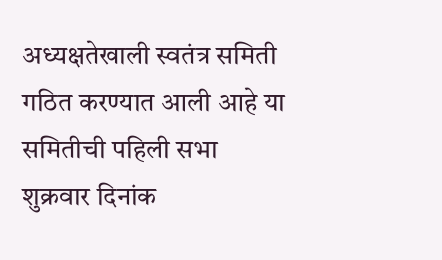अध्यक्षतेखाली स्वतंत्र समिती गठित करण्यात आली आहे या समितीची पहिली सभा शुक्रवार दिनांक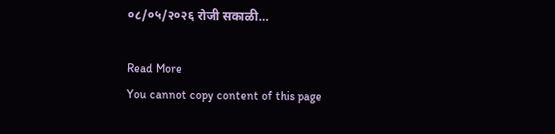०८/०५/२०२६ रोजी सकाळी…

Read More
You cannot copy content of this page